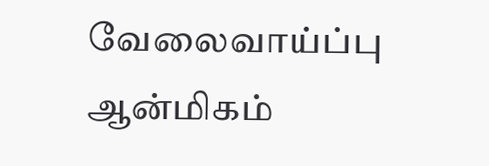வேலைவாய்ப்பு ஆன்மிகம்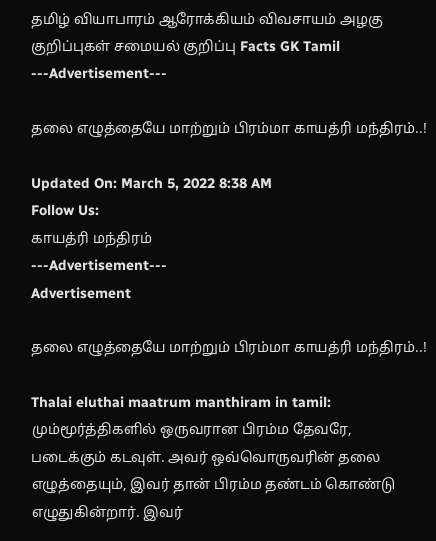தமிழ் வியாபாரம் ஆரோக்கியம் விவசாயம் அழகு குறிப்புகள் சமையல் குறிப்பு Facts GK Tamil
---Advertisement---

தலை எழுத்தையே மாற்றும் பிரம்மா காயத்ரி மந்திரம்..!

Updated On: March 5, 2022 8:38 AM
Follow Us:
காயத்ரி மந்திரம்
---Advertisement---
Advertisement

தலை எழுத்தையே மாற்றும் பிரம்மா காயத்ரி மந்திரம்..!

Thalai eluthai maatrum manthiram in tamil: மும்மூர்த்திகளில் ஒருவரான பிரம்ம தேவரே, படைக்கும் கடவுள். அவர் ஒவ்வொருவரின் தலை எழுத்தையும், இவர் தான் பிரம்ம தண்டம் கொண்டு எழுதுகின்றார். இவர்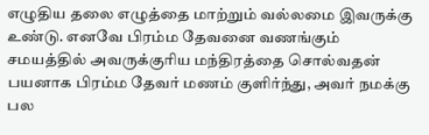எழுதிய தலை எழுத்தை மாற்றும் வல்லமை இவருக்கு உண்டு. எனவே பிரம்ம தேவனை வணங்கும் சமயத்தில் அவருக்குரிய மந்திரத்தை சொல்வதன் பயனாக பிரம்ம தேவர் மணம் குளிர்ந்து, அவர் நமக்கு பல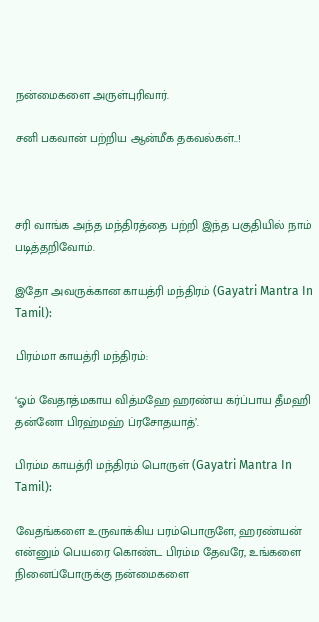நன்மைகளை அருள்புரிவார்.

சனி பகவான் பற்றிய ஆன்மீக தகவல்கள்..!



சரி வாங்க அந்த மந்திரத்தை பற்றி இந்த பகுதியில் நாம் படித்தறிவோம்.

இதோ அவருக்கான காயத்ரி மந்திரம் (Gayatri Mantra In Tamil):

பிரம்மா காயத்ரி மந்திரம்:

‘ஓம் வேதாத்மகாய வித்மஹே ஹரண்ய கர்ப்பாய தீமஹி தன்னோ பிரஹ்மஹ் ப்ரசோதயாத்’.

பிரம்ம காயத்ரி மந்திரம் பொருள் (Gayatri Mantra In Tamil):

வேதங்களை உருவாக்கிய பரம்பொருளே, ஹரண்யன் என்னும் பெயரை கொண்ட பிரம்ம தேவரே, உங்களை நினைப்போருக்கு நன்மைகளை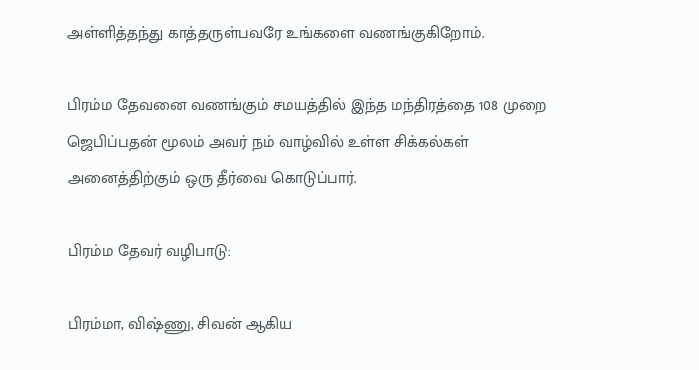அள்ளித்தந்து காத்தருள்பவரே உங்களை வணங்குகிறோம்.

பிரம்ம தேவனை வணங்கும் சமயத்தில் இந்த மந்திரத்தை 108 முறை ஜெபிப்பதன் மூலம் அவர் நம் வாழ்வில் உள்ள சிக்கல்கள் அனைத்திற்கும் ஒரு தீர்வை கொடுப்பார்.

பிரம்ம தேவர் வழிபாடு:

பிரம்மா, விஷ்ணு, சிவன் ஆகிய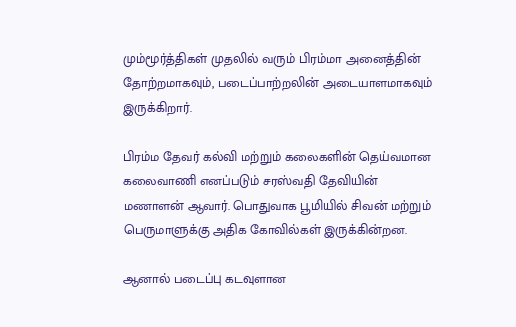மும்மூர்த்திகள் முதலில் வரும் பிரம்மா அனைத்தின் தோற்றமாகவும், படைப்பாற்றலின் அடையாளமாகவும் இருக்கிறார்.

பிரம்ம தேவர் கல்வி மற்றும் கலைகளின் தெய்வமான கலைவாணி எனப்படும் சரஸ்வதி தேவியின் மணாளன் ஆவார். பொதுவாக பூமியில் சிவன் மற்றும் பெருமாளுக்கு அதிக கோவில்கள் இருக்கின்றன.

ஆனால் படைப்பு கடவுளான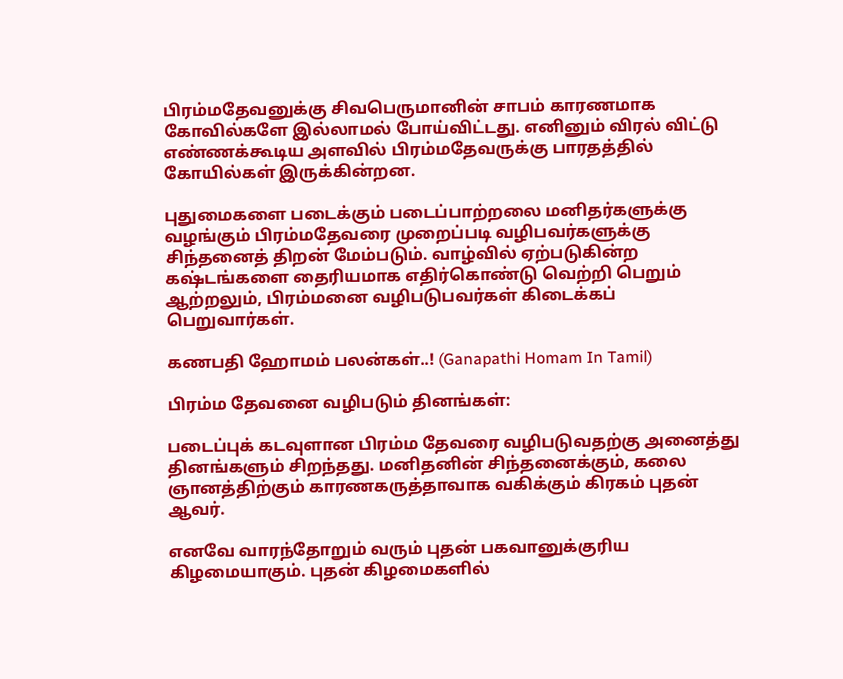பிரம்மதேவனுக்கு சிவபெருமானின் சாபம் காரணமாக கோவில்களே இல்லாமல் போய்விட்டது. எனினும் விரல் விட்டு எண்ணக்கூடிய அளவில் பிரம்மதேவருக்கு பாரதத்தில் கோயில்கள் இருக்கின்றன.

புதுமைகளை படைக்கும் படைப்பாற்றலை மனிதர்களுக்கு வழங்கும் பிரம்மதேவரை முறைப்படி வழிபவர்களுக்கு சிந்தனைத் திறன் மேம்படும். வாழ்வில் ஏற்படுகின்ற கஷ்டங்களை தைரியமாக எதிர்கொண்டு வெற்றி பெறும் ஆற்றலும், பிரம்மனை வழிபடுபவர்கள் கிடைக்கப் பெறுவார்கள்.

கணபதி ஹோமம் பலன்கள்..! (Ganapathi Homam In Tamil)

பிரம்ம தேவனை வழிபடும் தினங்கள்:

படைப்புக் கடவுளான பிரம்ம தேவரை வழிபடுவதற்கு அனைத்து தினங்களும் சிறந்தது. மனிதனின் சிந்தனைக்கும், கலை ஞானத்திற்கும் காரணகருத்தாவாக வகிக்கும் கிரகம் புதன் ஆவர்.

எனவே வாரந்தோறும் வரும் புதன் பகவானுக்குரிய கிழமையாகும். புதன் கிழமைகளில்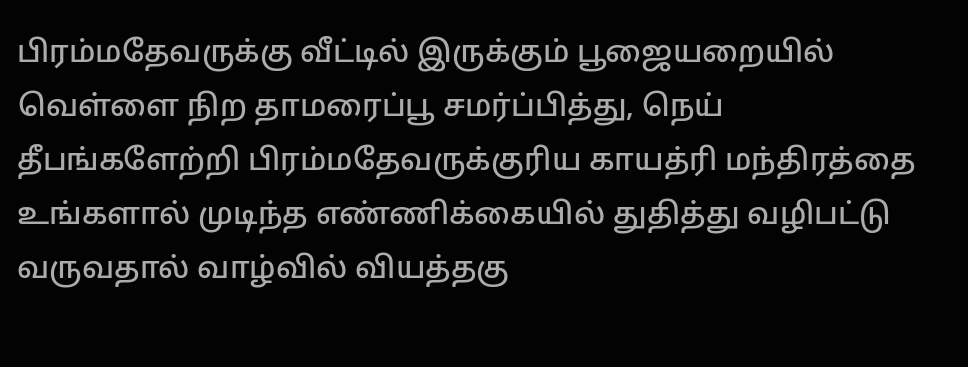பிரம்மதேவருக்கு வீட்டில் இருக்கும் பூஜையறையில் வெள்ளை நிற தாமரைப்பூ சமர்ப்பித்து, நெய் தீபங்களேற்றி பிரம்மதேவருக்குரிய காயத்ரி மந்திரத்தை உங்களால் முடிந்த எண்ணிக்கையில் துதித்து வழிபட்டு வருவதால் வாழ்வில் வியத்தகு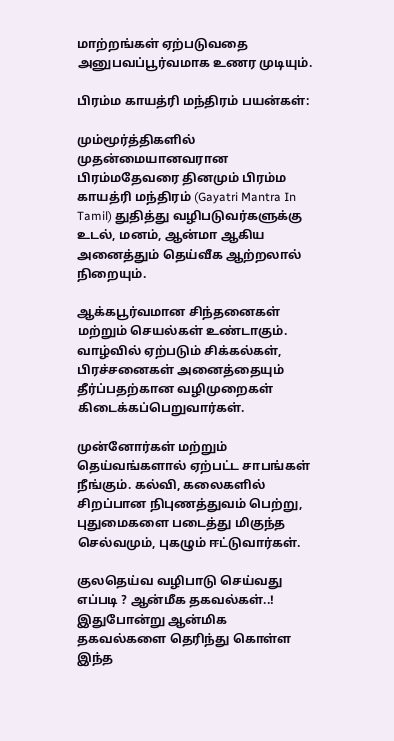மாற்றங்கள் ஏற்படுவதை அனுபவப்பூர்வமாக உணர முடியும்.

பிரம்ம காயத்ரி மந்திரம் பயன்கள்:

மும்மூர்த்திகளில் முதன்மையானவரான பிரம்மதேவரை தினமும் பிரம்ம காயத்ரி மந்திரம் (Gayatri Mantra In Tamil) துதித்து வழிபடுவர்களுக்கு உடல், மனம், ஆன்மா ஆகிய அனைத்தும் தெய்வீக ஆற்றலால் நிறையும்.

ஆக்கபூர்வமான சிந்தனைகள் மற்றும் செயல்கள் உண்டாகும். வாழ்வில் ஏற்படும் சிக்கல்கள், பிரச்சனைகள் அனைத்தையும் தீர்ப்பதற்கான வழிமுறைகள் கிடைக்கப்பெறுவார்கள்.

முன்னோர்கள் மற்றும் தெய்வங்களால் ஏற்பட்ட சாபங்கள் நீங்கும். கல்வி, கலைகளில் சிறப்பான நிபுணத்துவம் பெற்று, புதுமைகளை படைத்து மிகுந்த செல்வமும், புகழும் ஈட்டுவார்கள்.

குலதெய்வ வழிபாடு செய்வது எப்படி ? ஆன்மீக தகவல்கள்..!
இதுபோன்று ஆன்மிக தகவல்களை தெரிந்து கொள்ள இந்த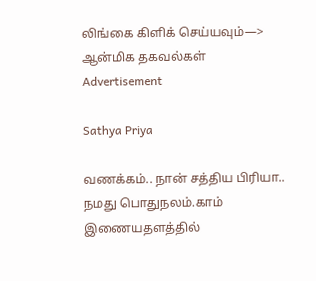லிங்கை கிளிக் செய்யவும்—> ஆன்மிக தகவல்கள்
Advertisement

Sathya Priya

வணக்கம்.. நான் சத்திய பிரியா.. நமது பொதுநலம்.காம் இணையதளத்தில்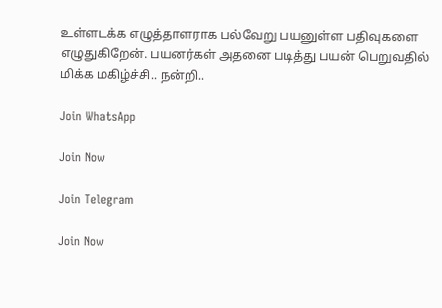உள்ளடக்க எழுத்தாளராக பல்வேறு பயனுள்ள பதிவுகளை எழுதுகிறேன். பயனர்கள் அதனை படித்து பயன் பெறுவதில் மிக்க மகிழ்ச்சி.. நன்றி..

Join WhatsApp

Join Now

Join Telegram

Join Now